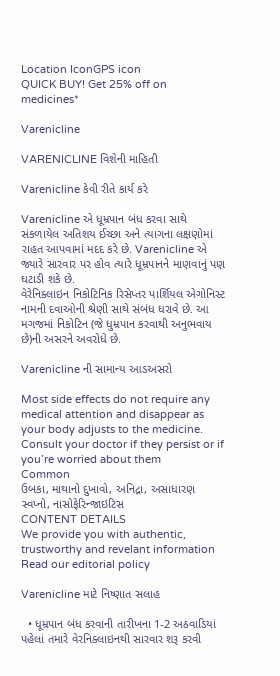Location IconGPS icon
QUICK BUY! Get 25% off on medicines*

Varenicline

VARENICLINE વિશેની માહિતી

Varenicline કેવી રીતે કાર્ય કરે

Varenicline એ ધૂમ્રપાન બંધ કરવા સાથે સંકળાયેલ અતિશય ઈચ્છા અને ત્યાગના લક્ષણોમાં રાહત આપવામાં મદદ કરે છે. Varenicline એ જ્યારે સારવાર પર હોવ ત્યારે ધૂમ્રપાનને માણવાનું પણ ઘટાડી શકે છે.
વેરેનિક્લાઇન નિકોટિનિક રિસેપ્તર પાર્શિયલ એગોનિસ્ટ નામની દવાઓની શ્રેણી સાથે સંબંધ ધરાવે છે. આ મગજમાં નિકોટિન (જે ધુમ્રપાન કરવાથી અનુભવાય છે)ની અસરને અવરોધે છે.

Varenicline ની સામાન્ય આડઅસરો

Most side effects do not require any medical attention and disappear as your body adjusts to the medicine. Consult your doctor if they persist or if you’re worried about them
Common
ઉબકા, માથાનો દુખાવો, અનિદ્રા, અસાધારણ સ્વપ્નો, નાસોફેરિન્જાઇટિસ
CONTENT DETAILS
We provide you with authentic, trustworthy and revelant information
Read our editorial policy

Varenicline માટે નિષ્ણાત સલાહ

  • ધૂમ્રપાન બંધ કરવાની તારીખના 1-2 અઠવાડિયાં પહેલાં તમારે વેરનિક્લાઇનથી સારવાર શરૂ કરવી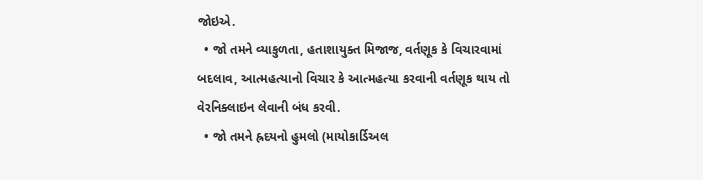જોઇએ.
  • જો તમને વ્યાકુળતા, હતાશાયુક્ત મિજાજ, વર્તણૂક કે વિચારવામાં બદલાવ, આત્મહત્યાનો વિચાર કે આત્મહત્યા કરવાની વર્તણૂક થાય તો વેરનિક્લાઇન લેવાની બંધ કરવી.
  • જો તમને હ્રદયનો હુમલો (માયોકાર્ડિઅલ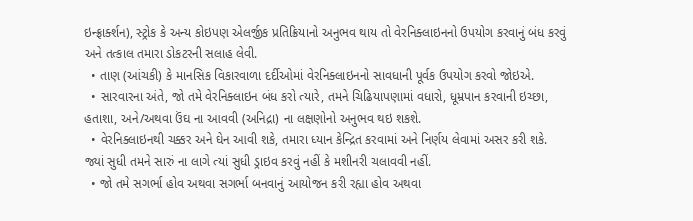ઇન્ફ્રાર્ક્શન), સ્ટ્રોક કે અન્ય કોઇપણ એલર્જીક પ્રતિક્રિયાનો અનુભવ થાય તો વેરનિક્લાઇનનો ઉપયોગ કરવાનું બંધ કરવું અને તત્કાલ તમારા ડોકટરની સલાહ લેવી.
  • તાણ (આંચકી) કે માનસિક વિકારવાળા દર્દીઓમાં વેરનિક્લાઇનનો સાવધાની પૂર્વક ઉપયોગ કરવો જોઇએ.
  • સારવારના અંતે, જો તમે વેરનિક્લાઇન બંધ કરો ત્યારે, તમને ચિઢિયાપણામાં વધારો, ધૂમ્રપાન કરવાની ઇચ્છા, હતાશા, અને/અથવા ઉંઘ ના આવવી (અનિદ્રા) ના લક્ષણોનો અનુભવ થઇ શકશે.
  • વેરનિક્લાઇનથી ચક્કર અને ઘેન આવી શકે, તમારા ધ્યાન કેન્દ્રિત કરવામાં અને નિર્ણય લેવામાં અસર કરી શકે. જ્યાં સુધી તમને સારું ના લાગે ત્યાં સુધી ડ્રાઇવ કરવું નહીં કે મશીનરી ચલાવવી નહીં.
  • જો તમે સગર્ભા હોવ અથવા સગર્ભા બનવાનું આયોજન કરી રહ્યા હોવ અથવા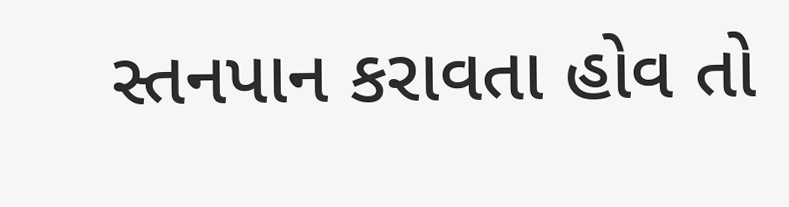સ્તનપાન કરાવતા હોવ તો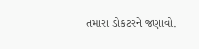તમારા ડોકટરને જણાવો.